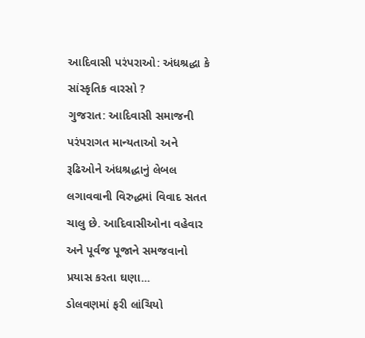આદિવાસી પરંપરાઓ: અંધશ્રદ્ધા કે સાંસ્કૃતિક વારસો ?
ગુજરાત: આદિવાસી સમાજની પરંપરાગત માન્યતાઓ અને રૂઢિઓને અંધશ્રદ્ધાનું લેબલ લગાવવાની વિરુદ્ધમાં વિવાદ સતત ચાલુ છે. આદિવાસીઓના વહેવાર અને પૂર્વજ પૂજાને સમજવાનો પ્રયાસ કરતા ઘણા...
ડોલવણમાં ફરી લાંચિયો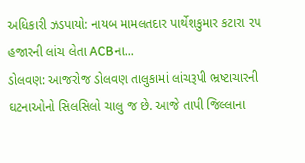અધિકારી ઝડપાયો: નાયબ મામલતદાર પાર્થેશકુમાર કટારા ૨૫ હજારની લાંચ લેતા ACBના...
ડોલવણ: આજરોજ ડોલવણ તાલુકામાં લાંચરૂપી ભ્રષ્ટાચારની ઘટનાઓનો સિલસિલો ચાલુ જ છે. આજે તાપી જિલ્લાના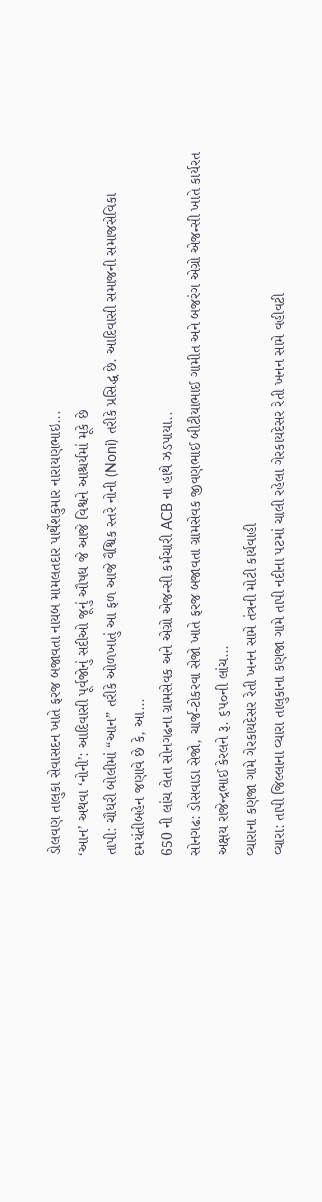ડોલવણ તાલુકા સેવાસદન ખાતે ફરજ બજાવતા નાયબ મામલતદાર પાર્થેશકુમાર નારાયણભાઇ...
‘આન’ અથવા ‘નોની’: આદિવાસી પૂર્વજોનું સદીઓ જૂનું ઔષધ જે આજે વિશ્વને આશ્ચર્યમાં મૂકે છે
તાપી: ચૌધરી બોલીમાં “આન” તરીકે ઓળખાતું આ ફળ આજે વૈશ્વિક સ્તરે નોની (Noni) તરીકે પ્રસિદ્ધ છે. આદિવાસી સમાજની સમાજસેવિકા દમયંતીબહેન જણાવે છે કે, આ...
650 ની લાંચ લેતા સોનગઢના ગ્રામસેવક અને એગ્રો એજન્સી કર્મચારી ACB ના હાથે ઝડપાયા..
સોનગઢ: ડોસવાડા સેજો, ચાર્જ-ટોકરવા સેજો ખાતે ફરજ બજાવતા ગ્રામસેવક જીવણભાઈ બીટીયાભાઈ ગામીત અને બજરંગ એગ્રો એજન્સી ખાતે કાર્યરત અક્ષય રાજેન્દ્રભાઈ કેરલને રૂ. ૬૫૦ની લાંચ...
વ્યારાના કણજા ગામે ગેરકાયદેસર રેતી ખનન સામે તંત્રની મોટી કાર્યવાહી
વ્યારા: તાપી જિલ્લાના વ્યારા તાલુકાના કણજા ગામે તાપી નદીના પટમાં ચાલી રહેલા ગેરકાયદેસર રેતી ખનન સામે વહીવટી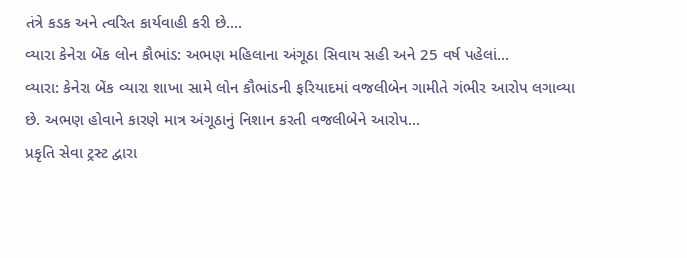તંત્રે કડક અને ત્વરિત કાર્યવાહી કરી છે....
વ્યારા કેનેરા બેંક લોન કૌભાંડ: અભણ મહિલાના અંગૂઠા સિવાય સહી અને 25 વર્ષ પહેલાં...
વ્યારા: કેનેરા બેંક વ્યારા શાખા સામે લોન કૌભાંડની ફરિયાદમાં વજલીબેન ગામીતે ગંભીર આરોપ લગાવ્યા છે. અભણ હોવાને કારણે માત્ર અંગૂઠાનું નિશાન કરતી વજલીબેને આરોપ...
પ્રકૃતિ સેવા ટ્રસ્ટ દ્વારા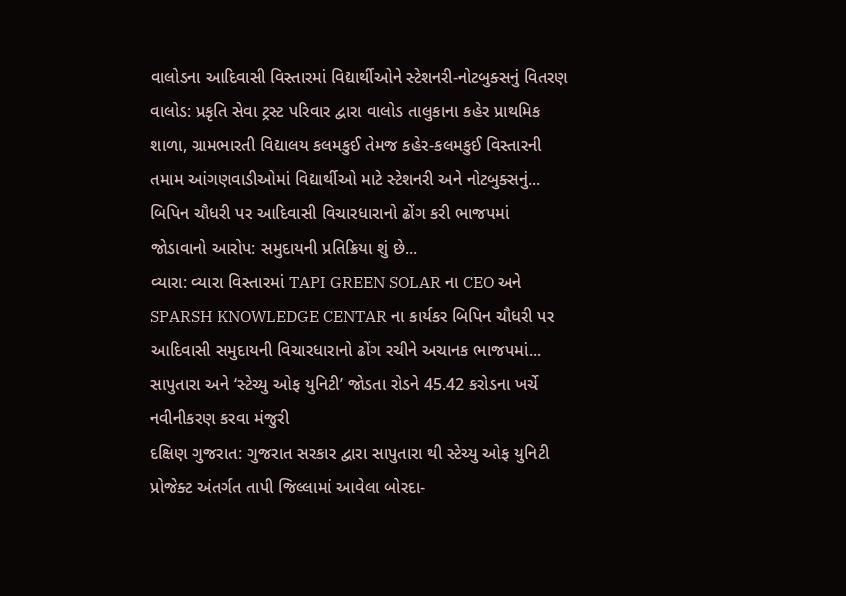વાલોડના આદિવાસી વિસ્તારમાં વિદ્યાર્થીઓને સ્ટેશનરી-નોટબુક્સનું વિતરણ
વાલોડ: પ્રકૃતિ સેવા ટ્રસ્ટ પરિવાર દ્વારા વાલોડ તાલુકાના કહેર પ્રાથમિક શાળા, ગ્રામભારતી વિદ્યાલય કલમકુઈ તેમજ કહેર-કલમકુઈ વિસ્તારની તમામ આંગણવાડીઓમાં વિદ્યાર્થીઓ માટે સ્ટેશનરી અને નોટબુક્સનું...
બિપિન ચૌધરી પર આદિવાસી વિચારધારાનો ઢોંગ કરી ભાજપમાં જોડાવાનો આરોપ: સમુદાયની પ્રતિક્રિયા શું છે...
વ્યારા: વ્યારા વિસ્તારમાં TAPI GREEN SOLAR ના CEO અને SPARSH KNOWLEDGE CENTAR ના કાર્યકર બિપિન ચૌધરી પર આદિવાસી સમુદાયની વિચારધારાનો ઢોંગ રચીને અચાનક ભાજપમાં...
સાપુતારા અને ‘સ્ટેચ્યુ ઓફ યુનિટી’ જોડતા રોડને 45.42 કરોડના ખર્ચે નવીનીકરણ કરવા મંજુરી
દક્ષિણ ગુજરાત: ગુજરાત સરકાર દ્વારા સાપુતારા થી સ્ટેચ્યુ ઓફ યુનિટી પ્રોજેક્ટ અંતર્ગત તાપી જિલ્લામાં આવેલા બોરદા-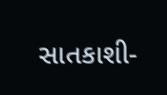સાતકાશી-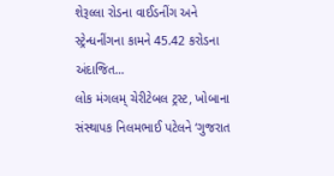શેરૂલ્લા રોડના વાઈડનીંગ અને સ્ટ્રેન્ધનીંગના કામને 45.42 કરોડના અંદાજિત...
લોક મંગલમ્ ચેરીટેબલ ટ્રસ્ટ, ખોબાના સંસ્થાપક નિલમભાઈ પટેલને ‘ગુજરાત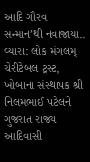આદિ ગૌરવ સન્માન’થી નવાજાયા..
વ્યારા: લોક મંગલમ્ ચેરીટેબલ ટ્રસ્ટ, ખોબાના સંસ્થાપક શ્રી નિલમભાઈ પટેલને ગુજરાત રાજ્ય આદિવાસી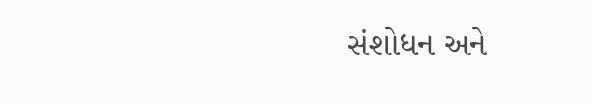સંશોધન અને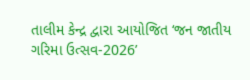તાલીમ કેન્દ્ર દ્વારા આયોજિત ‘જન જાતીય ગરિમા ઉત્સવ-2026’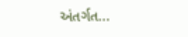અંતર્ગત...